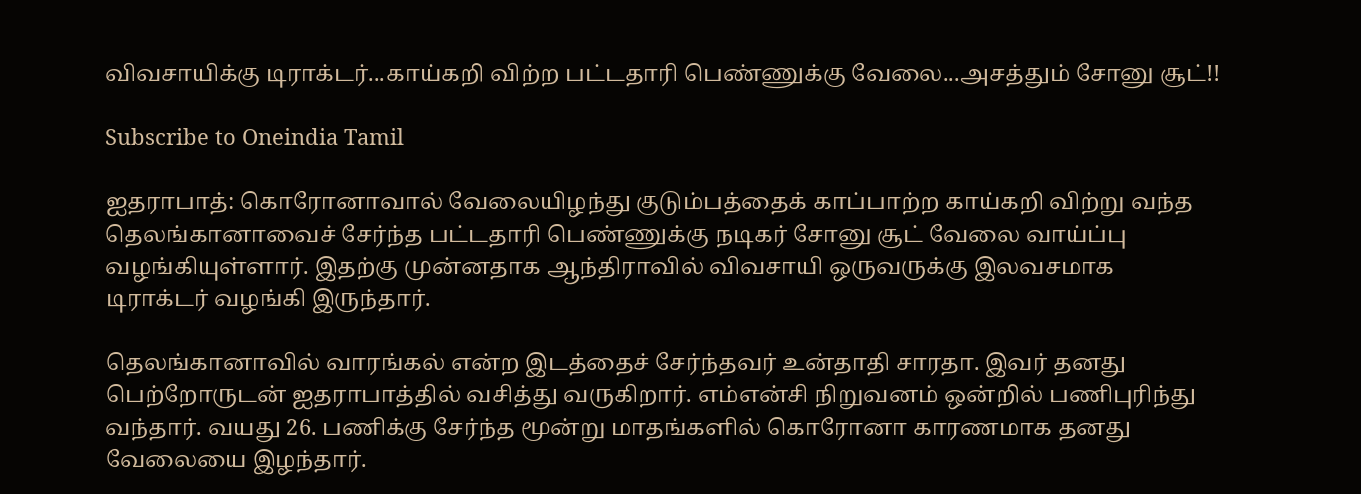விவசாயிக்கு டிராக்டர்...காய்கறி விற்ற பட்டதாரி பெண்ணுக்கு வேலை...அசத்தும் சோனு சூட்!!

Subscribe to Oneindia Tamil

ஐதராபாத்: கொரோனாவால் வேலையிழந்து குடும்பத்தைக் காப்பாற்ற காய்கறி விற்று வந்த தெலங்கானாவைச் சேர்ந்த பட்டதாரி பெண்ணுக்கு நடிகர் சோனு சூட் வேலை வாய்ப்பு வழங்கியுள்ளார். இதற்கு முன்னதாக ஆந்திராவில் விவசாயி ஒருவருக்கு இலவசமாக டிராக்டர் வழங்கி இருந்தார்.

தெலங்கானாவில் வாரங்கல் என்ற இடத்தைச் சேர்ந்தவர் உன்தாதி சாரதா. இவர் தனது பெற்றோருடன் ஐதராபாத்தில் வசித்து வருகிறார். எம்என்சி நிறுவனம் ஒன்றில் பணிபுரிந்து வந்தார். வயது 26. பணிக்கு சேர்ந்த மூன்று மாதங்களில் கொரோனா காரணமாக தனது வேலையை இழந்தார்.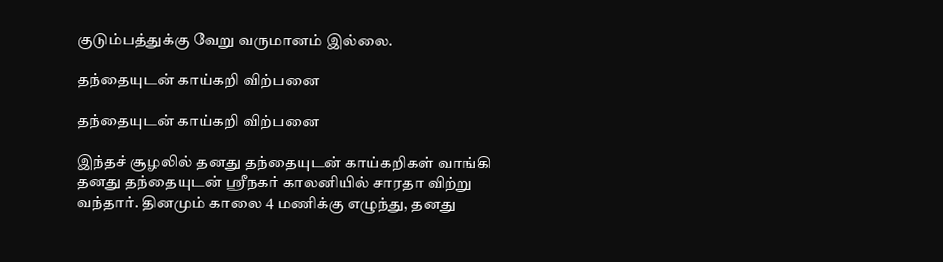குடும்பத்துக்கு வேறு வருமானம் இல்லை.

தந்தையுடன் காய்கறி விற்பனை

தந்தையுடன் காய்கறி விற்பனை

இந்தச் சூழலில் தனது தந்தையுடன் காய்கறிகள் வாங்கி தனது தந்தையுடன் ஸ்ரீநகர் காலனியில் சாரதா விற்று வந்தார். தினமும் காலை 4 மணிக்கு எழுந்து, தனது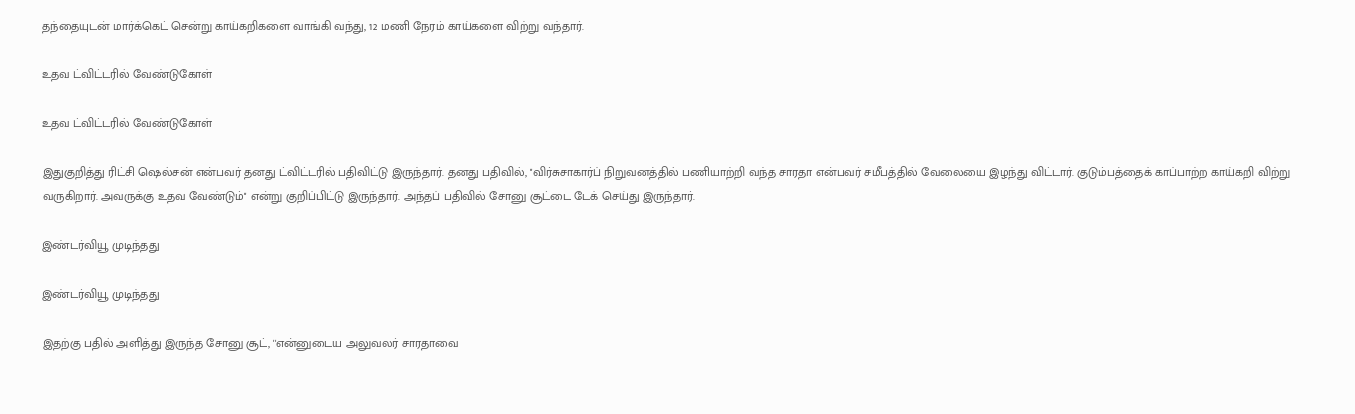தந்தையுடன் மார்க்கெட் சென்று காய்கறிகளை வாங்கி வந்து, 12 மணி நேரம் காய்களை விற்று வந்தார்.

உதவ ட்விட்டரில் வேண்டுகோள்

உதவ ட்விட்டரில் வேண்டுகோள்

இதுகுறித்து ரிட்சி ஷெல்சன் என்பவர் தனது ட்விட்டரில் பதிவிட்டு இருந்தார். தனது பதிவில், ''விர்சுசாகார்ப் நிறுவனத்தில் பணியாற்றி வந்த சாரதா என்பவர் சமீபத்தில் வேலையை இழந்து விட்டார். குடும்பத்தைக் காப்பாற்ற காய்கறி விற்று வருகிறார். அவருக்கு உதவ வேண்டும்'' என்று குறிப்பிட்டு இருந்தார். அந்தப் பதிவில் சோனு சூட்டை டேக் செய்து இருந்தார்.

இண்டர்வியூ முடிந்தது

இண்டர்வியூ முடிந்தது

இதற்கு பதில் அளித்து இருந்த சோனு சூட், ''என்னுடைய அலுவலர் சாரதாவை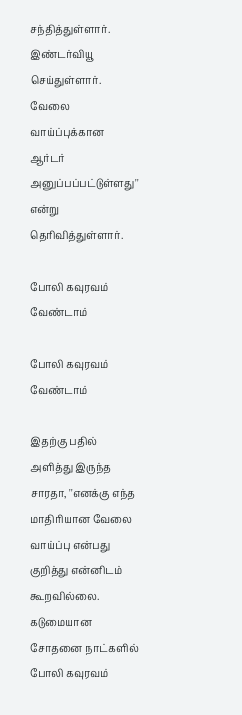சந்தித்துள்ளார். இண்டர்வியூ செய்துள்ளார். வேலை வாய்ப்புக்கான ஆர்டர் அனுப்பப்பட்டுள்ளது'' என்று தெரிவித்துள்ளார்.

போலி கவுரவம் வேண்டாம்

போலி கவுரவம் வேண்டாம்

இதற்கு பதில் அளித்து இருந்த சாரதா, ''எனக்கு எந்த மாதிரியான வேலை வாய்ப்பு என்பது குறித்து என்னிடம் கூறவில்லை. கடுமையான சோதனை நாட்களில் போலி கவுரவம்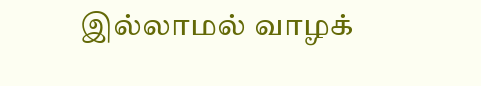இல்லாமல் வாழக்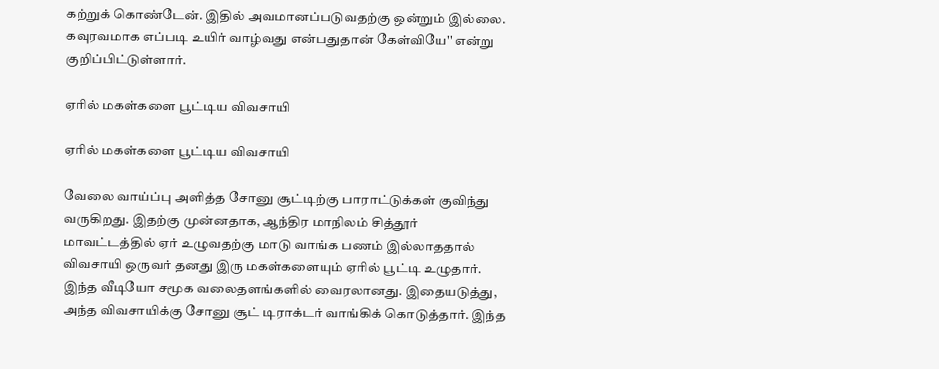கற்றுக் கொண்டேன். இதில் அவமானப்படுவதற்கு ஒன்றும் இல்லை. கவுரவமாக எப்படி உயிர் வாழ்வது என்பதுதான் கேள்வியே'' என்று குறிப்பிட்டுள்ளார்.

ஏரில் மகள்களை பூட்டிய விவசாயி

ஏரில் மகள்களை பூட்டிய விவசாயி

வேலை வாய்ப்பு அளித்த சோனு சூட்டிற்கு பாராட்டுக்கள் குவிந்து வருகிறது. இதற்கு முன்னதாக, ஆந்திர மாநிலம் சித்தூர் மாவட்டத்தில் ஏர் உழுவதற்கு மாடு வாங்க பணம் இல்லாததால் விவசாயி ஒருவர் தனது இரு மகள்களையும் ஏரில் பூட்டி உழுதார். இந்த வீடியோ சமூக வலைதளங்களில் வைரலானது. இதையடுத்து, அந்த விவசாயிக்கு சோனு சூட் டிராக்டர் வாங்கிக் கொடுத்தார். இந்த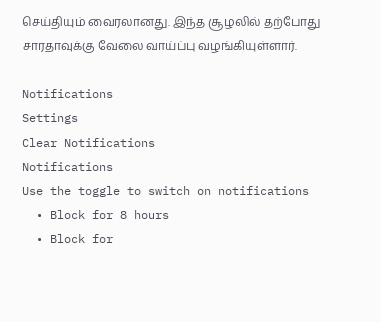செய்தியும் வைரலானது. இந்த சூழலில் தற்போது சாரதாவுக்கு வேலை வாய்ப்பு வழங்கியுள்ளார்.

Notifications
Settings
Clear Notifications
Notifications
Use the toggle to switch on notifications
  • Block for 8 hours
  • Block for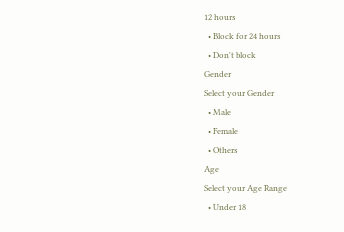12 hours
  • Block for 24 hours
  • Don't block
Gender
Select your Gender
  • Male
  • Female
  • Others
Age
Select your Age Range
  • Under 18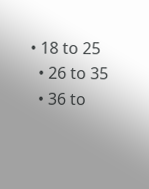• 18 to 25
  • 26 to 35
  • 36 to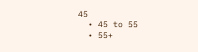45
  • 45 to 55
  • 55+